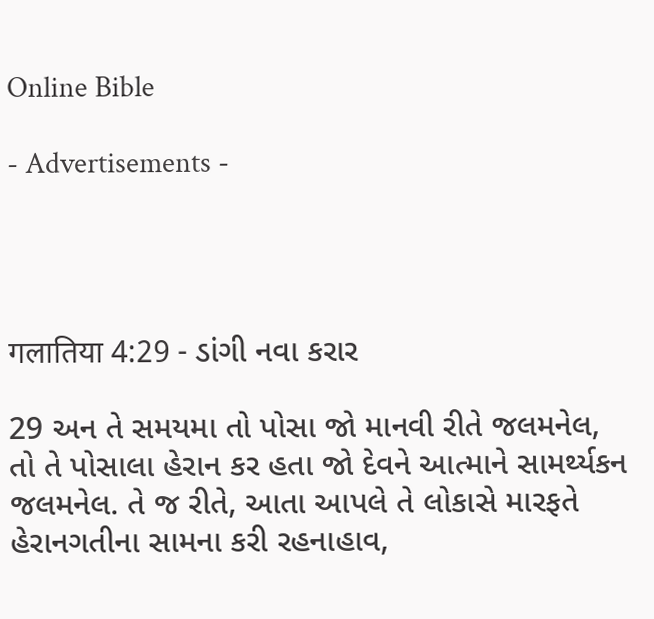Online Bible

- Advertisements -




गलातिया 4:29 - ડાંગી નવા કરાર

29 અન તે સમયમા તો પોસા જો માનવી રીતે જલમનેલ, તો તે પોસાલા હેરાન કર હતા જો દેવને આત્માને સામર્થ્યકન જલમનેલ. તે જ રીતે, આતા આપલે તે લોકાસે મારફતે હેરાનગતીના સામના કરી રહનાહાવ,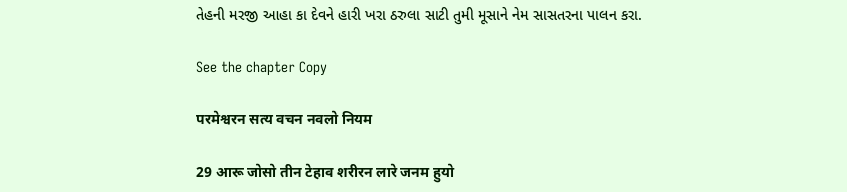તેહની મરજી આહા કા દેવને હારી ખરા ઠરુલા સાટી તુમી મૂસાને નેમ સાસતરના પાલન કરા.

See the chapter Copy

परमेश्वरन सत्य वचन नवलो नियम

29 आरू जोसो तीन टेहाव शरीरन लारे जनम हुयो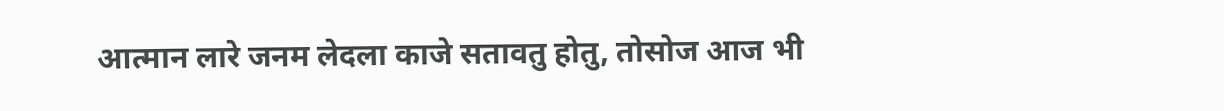आत्मान लारे जनम लेदला काजे सतावतु होतु, तोसोज आज भी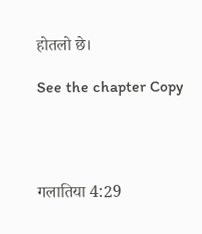होतलो छे।

See the chapter Copy




गलातिया 4:29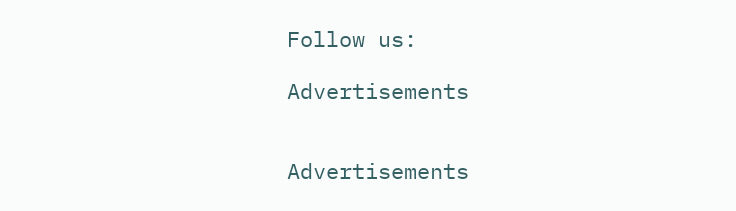Follow us:

Advertisements


Advertisements